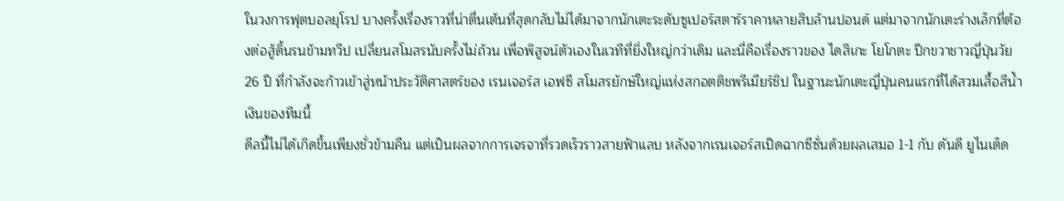ในวงการฟุตบอลยุโรป บางครั้งเรื่องราวที่น่าตื่นเต้นที่สุดกลับไม่ได้มาจากนักเตะระดับซูเปอร์สตาร์ราคาหลายสิบล้านปอนด์ แต่มาจากนักเตะร่างเล็กที่ต้องต่อสู้ดิ้นรนข้ามทวีป เปลี่ยนสโมสรนับครั้งไม่ถ้วน เพื่อพิสูจน์ตัวเองในเวทีที่ยิ่งใหญ่กว่าเดิม และนี่คือเรื่องราวของ ไดสึเกะ โยโกตะ ปีกขวาชาวญี่ปุ่นวัย 26 ปี ที่กำลังจะก้าวเข้าสู่หน้าประวัติศาสตร์ของ เรนเจอร์ส เอฟซี สโมสรยักษ์ใหญ่แห่งสกอตติชพรีเมียร์ชิป ในฐานะนักเตะญี่ปุ่นคนแรกที่ได้สวมเสื้อสีน้ำเงินของทีมนี้
ดีลนี้ไม่ได้เกิดขึ้นเพียงชั่วข้ามคืน แต่เป็นผลจากการเจรจาที่รวดเร็วราวสายฟ้าแลบ หลังจากเรนเจอร์สเปิดฉากซีซั่นด้วยผลเสมอ 1-1 กับ ดันดี ยูไนเต็ด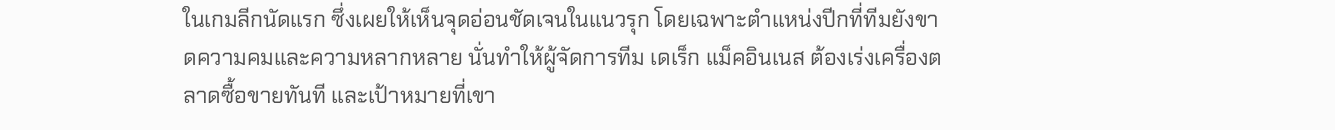ในเกมลีกนัดแรก ซึ่งเผยให้เห็นจุดอ่อนชัดเจนในแนวรุก โดยเฉพาะตำแหน่งปีกที่ทีมยังขาดความคมและความหลากหลาย นั่นทำให้ผู้จัดการทีม เดเร็ก แม็คอินเนส ต้องเร่งเครื่องตลาดซื้อขายทันที และเป้าหมายที่เขา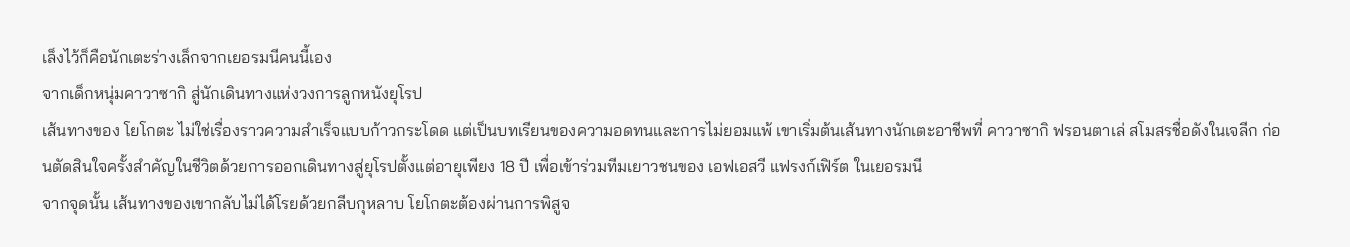เล็งไว้ก็คือนักเตะร่างเล็กจากเยอรมนีคนนี้เอง
จากเด็กหนุ่มคาวาซากิ สู่นักเดินทางแห่งวงการลูกหนังยุโรป
เส้นทางของ โยโกตะ ไม่ใช่เรื่องราวความสำเร็จแบบก้าวกระโดด แต่เป็นบทเรียนของความอดทนและการไม่ยอมแพ้ เขาเริ่มต้นเส้นทางนักเตะอาชีพที่ คาวาซากิ ฟรอนตาเล่ สโมสรชื่อดังในเจลีก ก่อนตัดสินใจครั้งสำคัญในชีวิตด้วยการออกเดินทางสู่ยุโรปตั้งแต่อายุเพียง 18 ปี เพื่อเข้าร่วมทีมเยาวชนของ เอฟเอสวี แฟรงก์เฟิร์ต ในเยอรมนี
จากจุดนั้น เส้นทางของเขากลับไม่ได้โรยด้วยกลีบกุหลาบ โยโกตะต้องผ่านการพิสูจ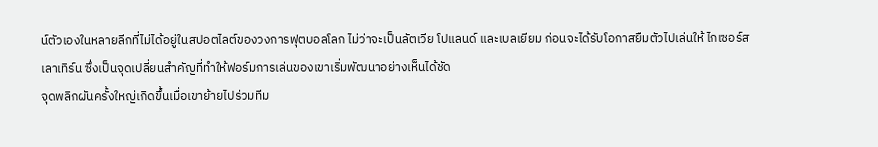น์ตัวเองในหลายลีกที่ไม่ได้อยู่ในสปอตไลต์ของวงการฟุตบอลโลก ไม่ว่าจะเป็นลัตเวีย โปแลนด์ และเบลเยียม ก่อนจะได้รับโอกาสยืมตัวไปเล่นให้ ไกเซอร์สเลาเทิร์น ซึ่งเป็นจุดเปลี่ยนสำคัญที่ทำให้ฟอร์มการเล่นของเขาเริ่มพัฒนาอย่างเห็นได้ชัด
จุดพลิกผันครั้งใหญ่เกิดขึ้นเมื่อเขาย้ายไปร่วมทีม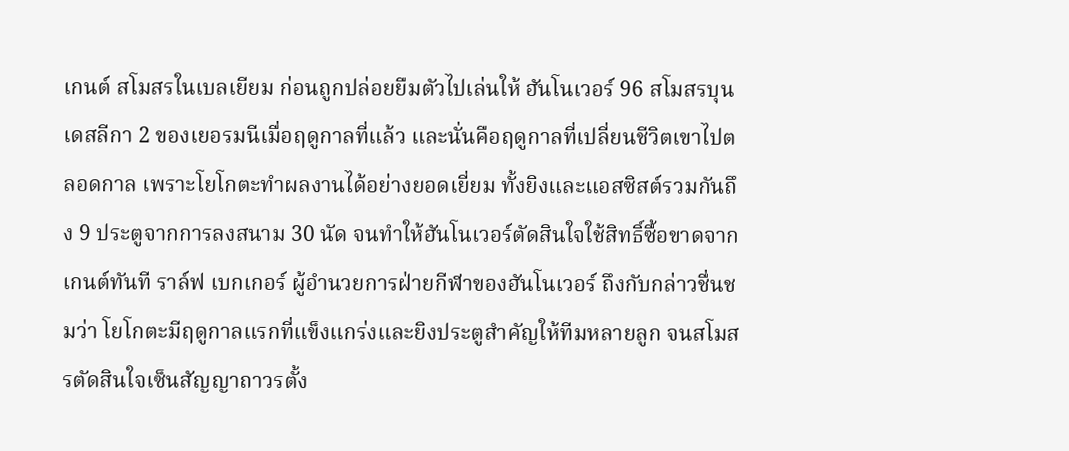เกนต์ สโมสรในเบลเยียม ก่อนถูกปล่อยยืมตัวไปเล่นให้ ฮันโนเวอร์ 96 สโมสรบุนเดสลีกา 2 ของเยอรมนีเมื่อฤดูกาลที่แล้ว และนั่นคือฤดูกาลที่เปลี่ยนชีวิตเขาไปตลอดกาล เพราะโยโกตะทำผลงานได้อย่างยอดเยี่ยม ทั้งยิงและแอสซิสต์รวมกันถึง 9 ประตูจากการลงสนาม 30 นัด จนทำให้ฮันโนเวอร์ตัดสินใจใช้สิทธิ์ซื้อขาดจากเกนต์ทันที ราล์ฟ เบกเกอร์ ผู้อำนวยการฝ่ายกีฬาของฮันโนเวอร์ ถึงกับกล่าวชื่นชมว่า โยโกตะมีฤดูกาลแรกที่แข็งแกร่งและยิงประตูสำคัญให้ทีมหลายลูก จนสโมสรตัดสินใจเซ็นสัญญาถาวรตั้ง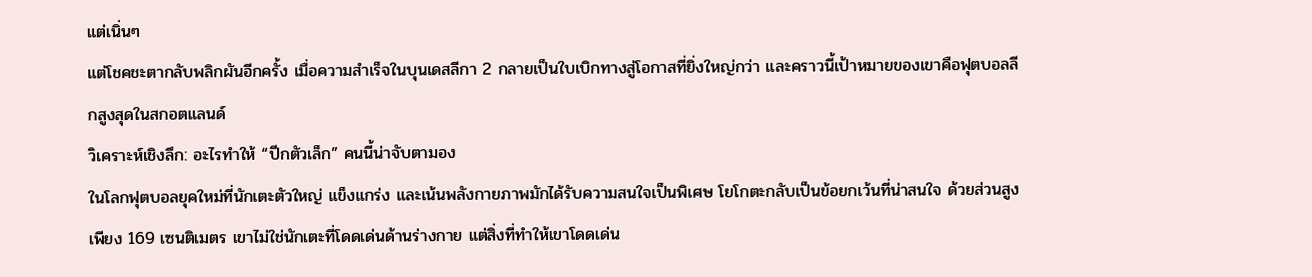แต่เนิ่นๆ
แต่โชคชะตากลับพลิกผันอีกครั้ง เมื่อความสำเร็จในบุนเดสลีกา 2 กลายเป็นใบเบิกทางสู่โอกาสที่ยิ่งใหญ่กว่า และคราวนี้เป้าหมายของเขาคือฟุตบอลลีกสูงสุดในสกอตแลนด์
วิเคราะห์เชิงลึก: อะไรทำให้ “ปีกตัวเล็ก” คนนี้น่าจับตามอง
ในโลกฟุตบอลยุคใหม่ที่นักเตะตัวใหญ่ แข็งแกร่ง และเน้นพลังกายภาพมักได้รับความสนใจเป็นพิเศษ โยโกตะกลับเป็นข้อยกเว้นที่น่าสนใจ ด้วยส่วนสูงเพียง 169 เซนติเมตร เขาไม่ใช่นักเตะที่โดดเด่นด้านร่างกาย แต่สิ่งที่ทำให้เขาโดดเด่น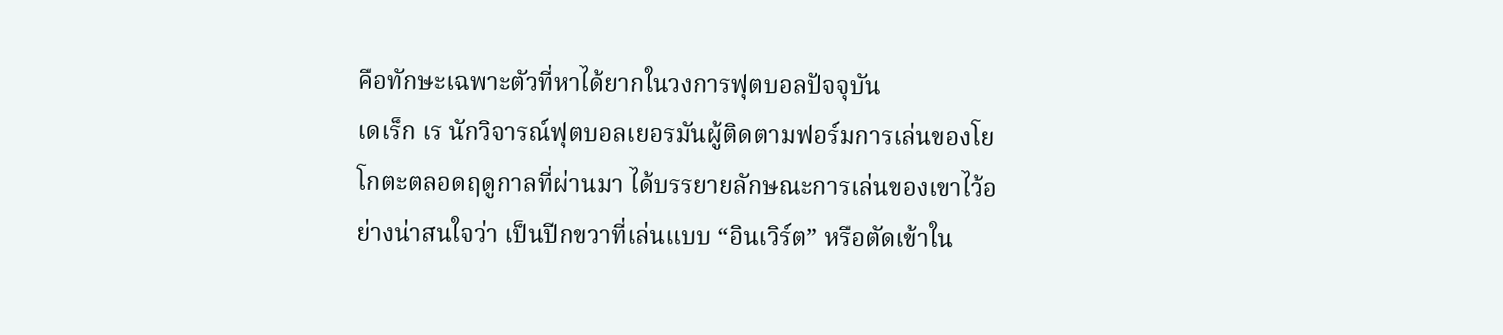คือทักษะเฉพาะตัวที่หาได้ยากในวงการฟุตบอลปัจจุบัน
เดเร็ก เร นักวิจารณ์ฟุตบอลเยอรมันผู้ติดตามฟอร์มการเล่นของโยโกตะตลอดฤดูกาลที่ผ่านมา ได้บรรยายลักษณะการเล่นของเขาไว้อย่างน่าสนใจว่า เป็นปีกขวาที่เล่นแบบ “อินเวิร์ต” หรือตัดเข้าใน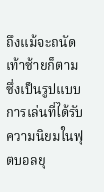ถึงแม้จะถนัดเท้าซ้ายก็ตาม ซึ่งเป็นรูปแบบการเล่นที่ได้รับความนิยมในฟุตบอลยุ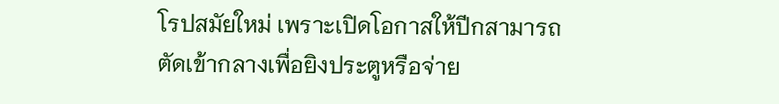โรปสมัยใหม่ เพราะเปิดโอกาสให้ปีกสามารถตัดเข้ากลางเพื่อยิงประตูหรือจ่าย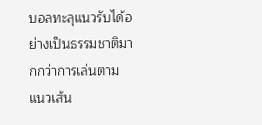บอลทะลุแนวรับได้อย่างเป็นธรรมชาติมากกว่าการเล่นตามแนวเส้น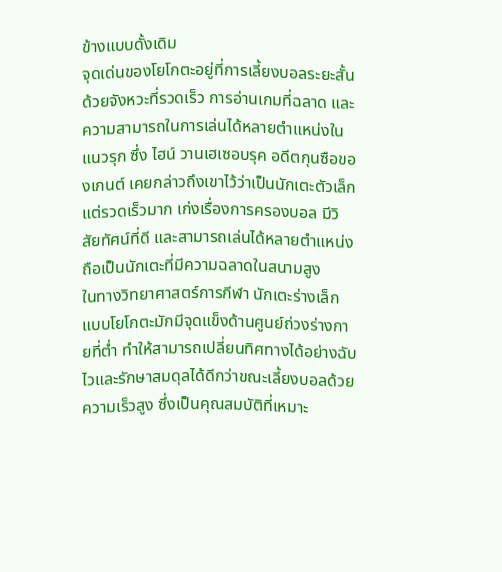ข้างแบบดั้งเดิม
จุดเด่นของโยโกตะอยู่ที่การเลี้ยงบอลระยะสั้นด้วยจังหวะที่รวดเร็ว การอ่านเกมที่ฉลาด และความสามารถในการเล่นได้หลายตำแหน่งในแนวรุก ซึ่ง ไฮน์ วานเฮเซอบรุค อดีตกุนซือของเกนต์ เคยกล่าวถึงเขาไว้ว่าเป็นนักเตะตัวเล็กแต่รวดเร็วมาก เก่งเรื่องการครองบอล มีวิสัยทัศน์ที่ดี และสามารถเล่นได้หลายตำแหน่ง ถือเป็นนักเตะที่มีความฉลาดในสนามสูง
ในทางวิทยาศาสตร์การกีฬา นักเตะร่างเล็กแบบโยโกตะมักมีจุดแข็งด้านศูนย์ถ่วงร่างกายที่ต่ำ ทำให้สามารถเปลี่ยนทิศทางได้อย่างฉับไวและรักษาสมดุลได้ดีกว่าขณะเลี้ยงบอลด้วยความเร็วสูง ซึ่งเป็นคุณสมบัติที่เหมาะ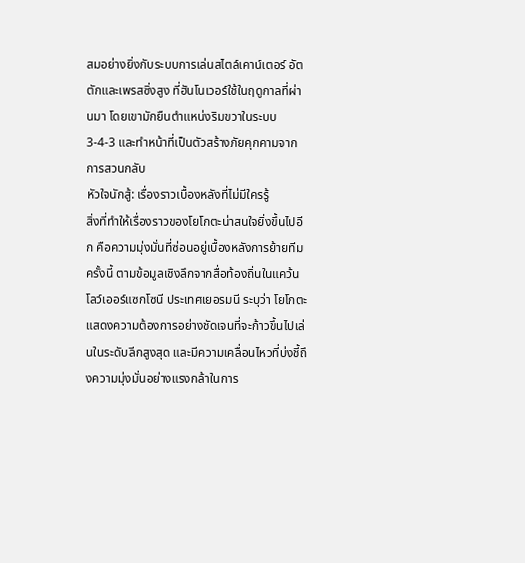สมอย่างยิ่งกับระบบการเล่นสไตล์เคาน์เตอร์ อัตตักและเพรสซิ่งสูง ที่ฮันโนเวอร์ใช้ในฤดูกาลที่ผ่านมา โดยเขามักยืนตำแหน่งริมขวาในระบบ 3-4-3 และทำหน้าที่เป็นตัวสร้างภัยคุกคามจากการสวนกลับ
หัวใจนักสู้: เรื่องราวเบื้องหลังที่ไม่มีใครรู้
สิ่งที่ทำให้เรื่องราวของโยโกตะน่าสนใจยิ่งขึ้นไปอีก คือความมุ่งมั่นที่ซ่อนอยู่เบื้องหลังการย้ายทีมครั้งนี้ ตามข้อมูลเชิงลึกจากสื่อท้องถิ่นในแคว้นโลว์เออร์แซกโซนี ประเทศเยอรมนี ระบุว่า โยโกตะแสดงความต้องการอย่างชัดเจนที่จะก้าวขึ้นไปเล่นในระดับลีกสูงสุด และมีความเคลื่อนไหวที่บ่งชี้ถึงความมุ่งมั่นอย่างแรงกล้าในการ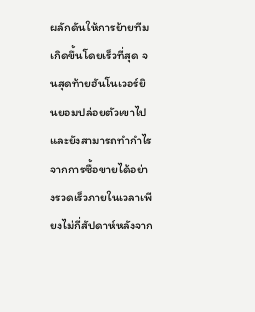ผลักดันให้การย้ายทีมเกิดขึ้นโดยเร็วที่สุด จนสุดท้ายฮันโนเวอร์ยินยอมปล่อยตัวเขาไป และยังสามารถทำกำไรจากการซื้อขายได้อย่างรวดเร็วภายในเวลาเพียงไม่กี่สัปดาห์หลังจาก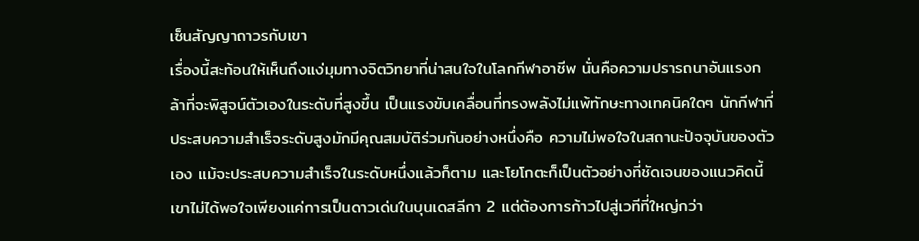เซ็นสัญญาถาวรกับเขา
เรื่องนี้สะท้อนให้เห็นถึงแง่มุมทางจิตวิทยาที่น่าสนใจในโลกกีฬาอาชีพ นั่นคือความปรารถนาอันแรงกล้าที่จะพิสูจน์ตัวเองในระดับที่สูงขึ้น เป็นแรงขับเคลื่อนที่ทรงพลังไม่แพ้ทักษะทางเทคนิคใดๆ นักกีฬาที่ประสบความสำเร็จระดับสูงมักมีคุณสมบัติร่วมกันอย่างหนึ่งคือ ความไม่พอใจในสถานะปัจจุบันของตัวเอง แม้จะประสบความสำเร็จในระดับหนึ่งแล้วก็ตาม และโยโกตะก็เป็นตัวอย่างที่ชัดเจนของแนวคิดนี้ เขาไม่ได้พอใจเพียงแค่การเป็นดาวเด่นในบุนเดสลีกา 2 แต่ต้องการก้าวไปสู่เวทีที่ใหญ่กว่า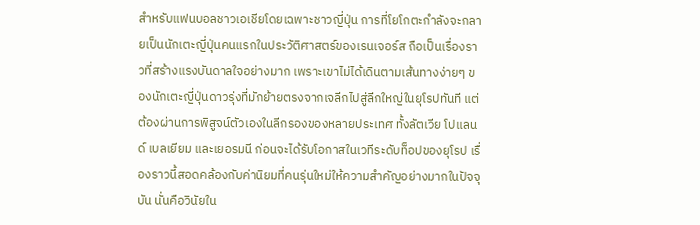สำหรับแฟนบอลชาวเอเชียโดยเฉพาะชาวญี่ปุ่น การที่โยโกตะกำลังจะกลายเป็นนักเตะญี่ปุ่นคนแรกในประวัติศาสตร์ของเรนเจอร์ส ถือเป็นเรื่องราวที่สร้างแรงบันดาลใจอย่างมาก เพราะเขาไม่ได้เดินตามเส้นทางง่ายๆ ของนักเตะญี่ปุ่นดาวรุ่งที่มักย้ายตรงจากเจลีกไปสู่ลีกใหญ่ในยุโรปทันที แต่ต้องผ่านการพิสูจน์ตัวเองในลีกรองของหลายประเทศ ทั้งลัตเวีย โปแลนด์ เบลเยียม และเยอรมนี ก่อนจะได้รับโอกาสในเวทีระดับท็อปของยุโรป เรื่องราวนี้สอดคล้องกับค่านิยมที่คนรุ่นใหม่ให้ความสำคัญอย่างมากในปัจจุบัน นั่นคือวินัยใน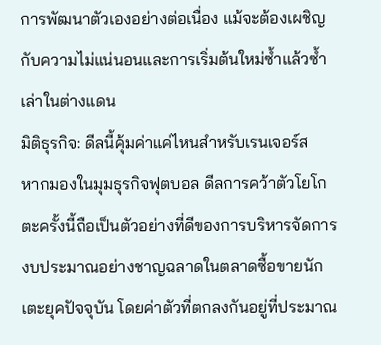การพัฒนาตัวเองอย่างต่อเนื่อง แม้จะต้องเผชิญกับความไม่แน่นอนและการเริ่มต้นใหม่ซ้ำแล้วซ้ำเล่าในต่างแดน
มิติธุรกิจ: ดีลนี้คุ้มค่าแค่ไหนสำหรับเรนเจอร์ส
หากมองในมุมธุรกิจฟุตบอล ดีลการคว้าตัวโยโกตะครั้งนี้ถือเป็นตัวอย่างที่ดีของการบริหารจัดการงบประมาณอย่างชาญฉลาดในตลาดซื้อขายนักเตะยุคปัจจุบัน โดยค่าตัวที่ตกลงกันอยู่ที่ประมาณ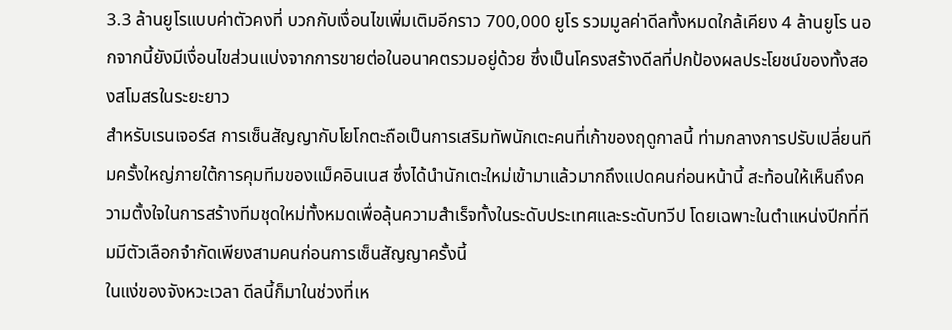3.3 ล้านยูโรแบบค่าตัวคงที่ บวกกับเงื่อนไขเพิ่มเติมอีกราว 700,000 ยูโร รวมมูลค่าดีลทั้งหมดใกล้เคียง 4 ล้านยูโร นอกจากนี้ยังมีเงื่อนไขส่วนแบ่งจากการขายต่อในอนาคตรวมอยู่ด้วย ซึ่งเป็นโครงสร้างดีลที่ปกป้องผลประโยชน์ของทั้งสองสโมสรในระยะยาว
สำหรับเรนเจอร์ส การเซ็นสัญญากับโยโกตะถือเป็นการเสริมทัพนักเตะคนที่เก้าของฤดูกาลนี้ ท่ามกลางการปรับเปลี่ยนทีมครั้งใหญ่ภายใต้การคุมทีมของแม็คอินเนส ซึ่งได้นำนักเตะใหม่เข้ามาแล้วมากถึงแปดคนก่อนหน้านี้ สะท้อนให้เห็นถึงความตั้งใจในการสร้างทีมชุดใหม่ทั้งหมดเพื่อลุ้นความสำเร็จทั้งในระดับประเทศและระดับทวีป โดยเฉพาะในตำแหน่งปีกที่ทีมมีตัวเลือกจำกัดเพียงสามคนก่อนการเซ็นสัญญาครั้งนี้
ในแง่ของจังหวะเวลา ดีลนี้ก็มาในช่วงที่เห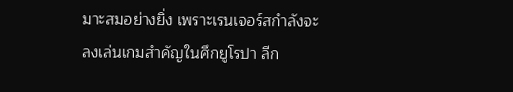มาะสมอย่างยิ่ง เพราะเรนเจอร์สกำลังจะลงเล่นเกมสำคัญในศึกยูโรปา ลีก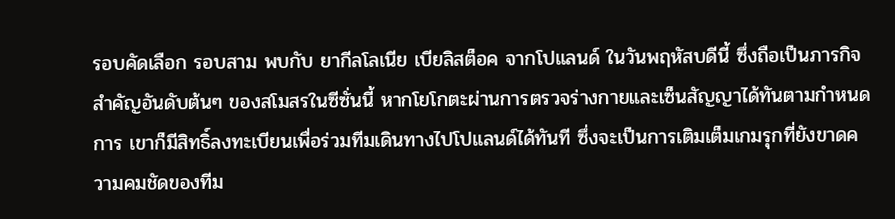รอบคัดเลือก รอบสาม พบกับ ยากีลโลเนีย เบียลิสต็อค จากโปแลนด์ ในวันพฤหัสบดีนี้ ซึ่งถือเป็นภารกิจสำคัญอันดับต้นๆ ของสโมสรในซีซั่นนี้ หากโยโกตะผ่านการตรวจร่างกายและเซ็นสัญญาได้ทันตามกำหนดการ เขาก็มีสิทธิ์ลงทะเบียนเพื่อร่วมทีมเดินทางไปโปแลนด์ได้ทันที ซึ่งจะเป็นการเติมเต็มเกมรุกที่ยังขาดความคมชัดของทีม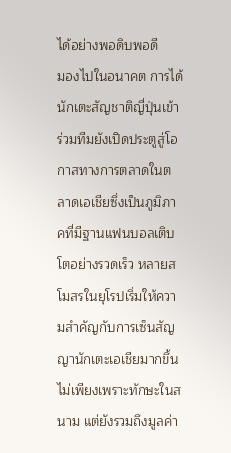ได้อย่างพอดิบพอดี
มองไปในอนาคต การได้นักเตะสัญชาติญี่ปุ่นเข้าร่วมทีมยังเปิดประตูสู่โอกาสทางการตลาดในตลาดเอเชียซึ่งเป็นภูมิภาคที่มีฐานแฟนบอลเติบโตอย่างรวดเร็ว หลายสโมสรในยุโรปเริ่มให้ความสำคัญกับการเซ็นสัญญานักเตะเอเชียมากขึ้น ไม่เพียงเพราะทักษะในสนาม แต่ยังรวมถึงมูลค่า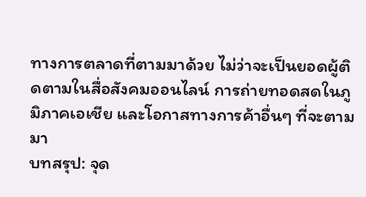ทางการตลาดที่ตามมาด้วย ไม่ว่าจะเป็นยอดผู้ติดตามในสื่อสังคมออนไลน์ การถ่ายทอดสดในภูมิภาคเอเชีย และโอกาสทางการค้าอื่นๆ ที่จะตามมา
บทสรุป: จุด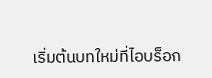เริ่มต้นบทใหม่ที่ไอบร็อก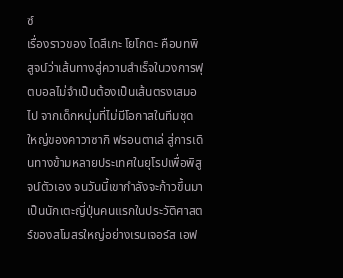ซ์
เรื่องราวของ ไดสึเกะ โยโกตะ คือบทพิสูจน์ว่าเส้นทางสู่ความสำเร็จในวงการฟุตบอลไม่จำเป็นต้องเป็นเส้นตรงเสมอไป จากเด็กหนุ่มที่ไม่มีโอกาสในทีมชุดใหญ่ของคาวาซากิ ฟรอนตาเล่ สู่การเดินทางข้ามหลายประเทศในยุโรปเพื่อพิสูจน์ตัวเอง จนวันนี้เขากำลังจะก้าวขึ้นมาเป็นนักเตะญี่ปุ่นคนแรกในประวัติศาสตร์ของสโมสรใหญ่อย่างเรนเจอร์ส เอฟ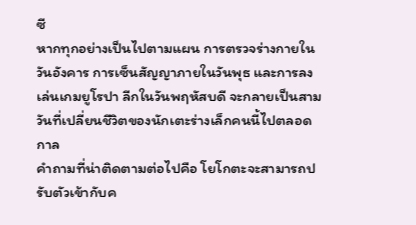ซี
หากทุกอย่างเป็นไปตามแผน การตรวจร่างกายในวันอังคาร การเซ็นสัญญาภายในวันพุธ และการลงเล่นเกมยูโรปา ลีกในวันพฤหัสบดี จะกลายเป็นสามวันที่เปลี่ยนชีวิตของนักเตะร่างเล็กคนนี้ไปตลอดกาล
คำถามที่น่าติดตามต่อไปคือ โยโกตะจะสามารถปรับตัวเข้ากับค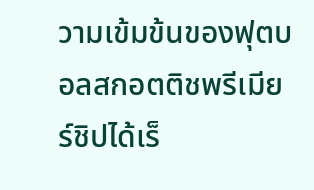วามเข้มข้นของฟุตบอลสกอตติชพรีเมียร์ชิปได้เร็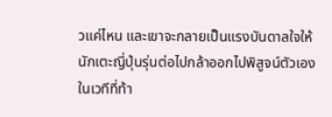วแค่ไหน และเขาจะกลายเป็นแรงบันดาลใจให้นักเตะญี่ปุ่นรุ่นต่อไปกล้าออกไปพิสูจน์ตัวเองในเวทีที่ท้า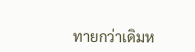ทายกว่าเดิมห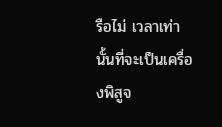รือไม่ เวลาเท่านั้นที่จะเป็นเครื่องพิสูจ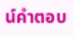น์คำตอบ